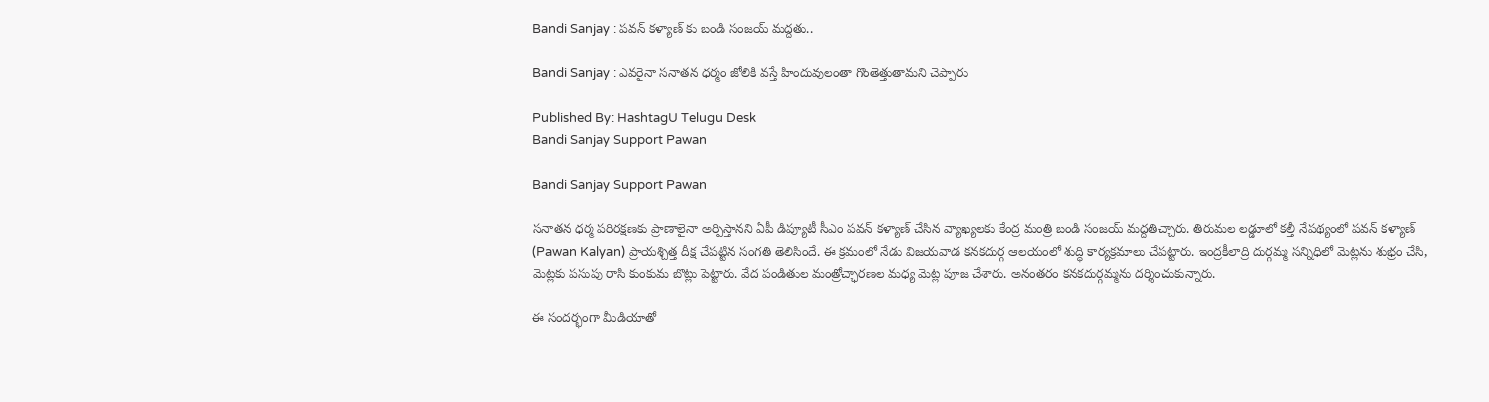Bandi Sanjay : పవన్ కళ్యాణ్ కు బండి సంజయ్ మద్దతు..

Bandi Sanjay : ఎవరైనా సనాతన ధర్మం జోలికి వస్తే హిందువులంతా గొంతెత్తుతామని చెప్పారు

Published By: HashtagU Telugu Desk
Bandi Sanjay Support Pawan

Bandi Sanjay Support Pawan

సనాతన ధర్మ పరిరక్షణకు ప్రాణాలైనా అర్పిస్తానని ఏపీ డిప్యూటీ సీఎం పవన్ కళ్యాణ్ చేసిన వ్యాఖ్యలకు కేంద్ర మంత్రి బండి సంజయ్ మద్దతిచ్చారు. తిరుమల లడ్డూలో కల్తీ నేపథ్యంలో పవన్ కళ్యాణ్ (Pawan Kalyan) ప్రాయశ్చిత్త దీక్ష చేపట్టిన సంగతి తెలిసిందే. ఈ క్రమంలో నేడు విజయవాడ కనకదుర్గ ఆలయంలో శుద్ధి కార్యక్రమాలు చేపట్టారు. ఇంద్రకీలాద్రి దుర్గమ్మ సన్నిధిలో మెట్లను శుభ్రం చేసి, మెట్లకు పసుపు రాసి కుంకుమ బొట్లు పెట్టారు. వేద పండితుల మంత్రోచ్ఛారణల మధ్య మెట్ల పూజ చేశారు. అనంతరం కనకదుర్గమ్మను దర్శించుకున్నారు.

ఈ సందర్భంగా మీడియాతో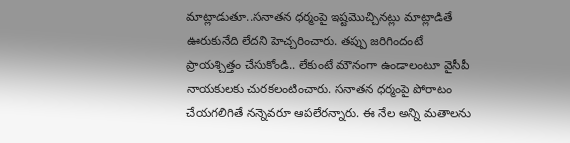మాట్లాడుతూ..సనాతన ధర్మంపై ఇష్టమొచ్చినట్లు మాట్లాడితే ఊరుకునేది లేదని హెచ్చరించారు. తప్పు జరిగిందంటే ప్రాయశ్చిత్తం చేసుకోండి.. లేకుంటే మౌనంగా ఉండాలంటూ వైసీపీ నాయకులకు చురకలంటించారు. సనాతన ధర్మంపై పోరాటం చేయగలిగితే నన్నెవరూ ఆపలేరన్నారు. ఈ నేల అన్ని మతాలను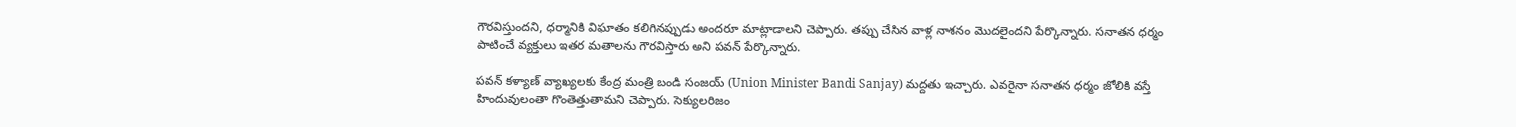గౌరవిస్తుందని, ధర్మానికి విఘాతం కలిగినప్పుడు అందరూ మాట్లాడాలని చెప్పారు. తప్పు చేసిన వాళ్ల నాశనం మొదలైందని పేర్కొన్నారు. సనాతన ధర్మం పాటించే వ్యక్తులు ఇతర మతాలను గౌరవిస్తారు అని పవన్ పేర్కొన్నారు.

పవన్ కళ్యాణ్ వ్యాఖ్యలకు కేంద్ర మంత్రి బండి సంజయ్ (Union Minister Bandi Sanjay) మద్దతు ఇచ్చారు. ఎవరైనా సనాతన ధర్మం జోలికి వస్తే హిందువులంతా గొంతెత్తుతామని చెప్పారు. సెక్యులరిజం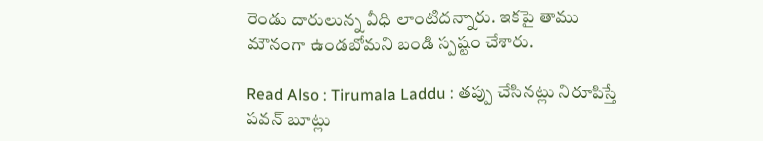రెండు దారులున్న వీధి లాంటిదన్నారు. ఇకపై తాము మౌనంగా ఉండబోమని బండి స్పష్టం చేశారు.

Read Also : Tirumala Laddu : తప్పు చేసినట్లు నిరూపిస్తే పవన్ బూట్లు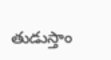తుడుస్తాం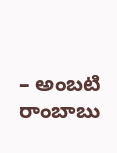– అంబటి రాంబాబు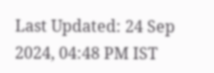Last Updated: 24 Sep 2024, 04:48 PM IST